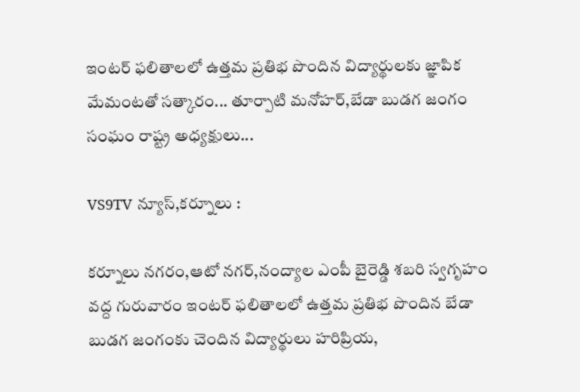ఇంటర్ ఫలితాలలో ఉత్తమ ప్రతిభ పొందిన విద్యార్థులకు జ్ఞాపిక మేమంటతో సత్కారం... తూర్పాటి మనోహర్,బేడా బుడగ జంగం సంఘం రాష్ట్ర అధ్యక్షులు...

VS9TV న్యూస్,కర్నూలు :

కర్నూలు నగరం,ఆటో నగర్,నంద్యాల ఎంపీ బైరెడ్డి శబరి స్వగృహం వద్ద గురువారం ఇంటర్ ఫలితాలలో ఉత్తమ ప్రతిభ పొందిన బేడా బుడగ జంగంకు చెందిన విద్యార్థులు హరిప్రియ,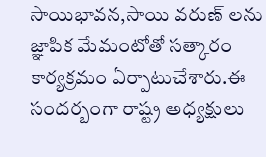సాయిభావన,సాయి వరుణ్ లను జ్ఞాపిక మేమంటోతో సత్కారం కార్యక్రమం ఏర్పాటుచేశారు.ఈ సందర్బంగా రాష్ట్ర అధ్యక్షులు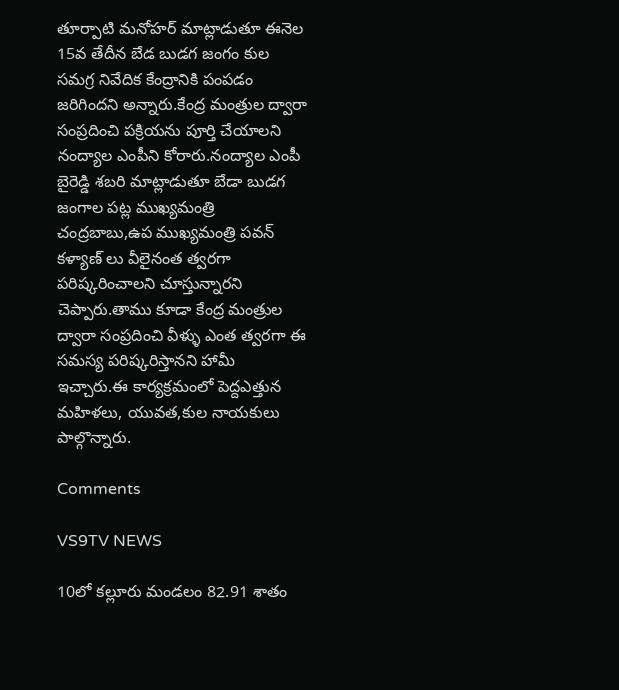తూర్పాటి మనోహర్ మాట్లాడుతూ ఈనెల 15వ తేదీన బేడ బుడగ జంగం కుల సమగ్ర నివేదిక కేంద్రానికి పంపడం జరిగిందని అన్నారు.కేంద్ర మంత్రుల ద్వారా సంప్రదించి పక్రియను పూర్తి చేయాలని నంద్యాల ఎంపీని కోరారు.నంద్యాల ఎంపీ బైరెడ్డి శబరి మాట్లాడుతూ బేడా బుడగ జంగాల పట్ల ముఖ్యమంత్రి చంద్రబాబు,ఉప ముఖ్యమంత్రి పవన్ కళ్యాణ్ లు వీలైనంత త్వరగా పరిష్కరించాలని చూస్తున్నారని చెప్పారు.తాము కూడా కేంద్ర మంత్రుల ద్వారా సంప్రదించి వీళ్ళు ఎంత త్వరగా ఈ సమస్య పరిష్కరిస్తానని హామీ ఇచ్చారు.ఈ కార్యక్రమంలో పెద్దఎత్తున మహిళలు, యువత,కుల నాయకులు పాల్గొన్నారు.

Comments

VS9TV NEWS

10లో కల్లూరు మండలం 82.91 శాతం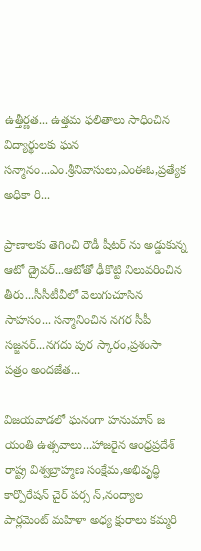ఉత్తీర్ణత... ఉత్తమ ఫలితాలు సాధించిన విద్యార్థులకు ఘన సన్మానం...ఎం.శ్రీనివాసులు,ఎంఈఓ,ప్రత్యేక అధికా రి...

ప్రాణాలకు తెగించి రౌడీ షీటర్ ను అడ్డుకున్న ఆటో డ్రైవర్...ఆటోతో ఢీకొట్టి నిలువరించిన తీరు...సీసీటీవీలో వెలుగుచూసిన సాహసం... సన్మానించిన నగర సీపీ సజ్జనర్...నగదు పుర స్కారం,ప్రశంసా పత్రం అందజేత...

విజయవాడలో ఘనంగా హనుమాన్ జ యంతి ఉత్సవాలు...హాజరైన ఆంధ్రప్రదేశ్ రాష్ట్ర విశ్వబ్రాహ్మణ సంక్షేమ,అభివృద్ధి కార్పొరేషన్ చైర్ పర్స న్,నంద్యాల పార్లమెంట్ మహిళా అధ్య క్షురాలు కమ్మరి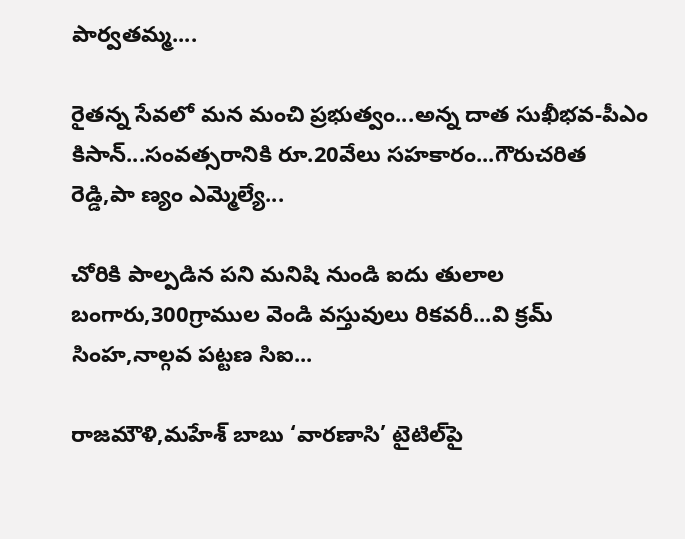పార్వతమ్మ....

రైతన్న సేవలో మన మంచి ప్రభుత్వం...అన్న దాత సుఖీభవ-పీఎం కిసాన్...సంవత్సరానికి రూ.20వేలు సహకారం...గౌరుచరిత రెడ్డి,పా ణ్యం ఎమ్మెల్యే...

చోరికి పాల్పడిన పని మనిషి నుండి ఐదు తులాల బంగారు,300గ్రాముల వెండి వస్తువులు రికవరీ...వి క్రమ్ సింహ,నాల్గవ పట్టణ సిఐ...

రాజమౌళి,మహేశ్ బాబు ‘వారణాసి’ టైటిల్‌పై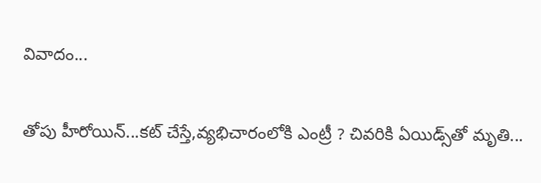వివాదం...

తోపు హీరోయిన్...కట్ చేస్తే,వ్యభిచారంలోకి ఎంట్రీ ? చివరికి ఏయిడ్స్‌తో మృతి...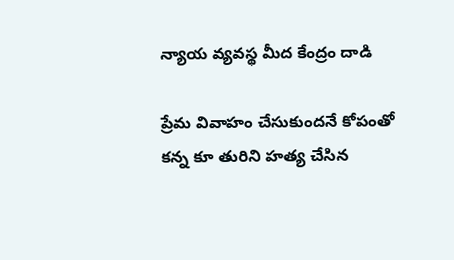న్యాయ వ్యవస్థ మీద కేంద్రం దాడి

ప్రేమ వివాహం చేసుకుందనే కోపంతో కన్న కూ తురిని హత్య చేసిన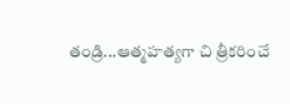తండ్రి...ఆత్మహత్యగా చి త్రీకరించే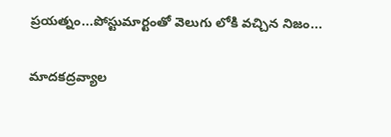ప్రయత్నం...పోస్టుమార్టంతో వెలుగు లోకి వచ్చిన నిజం...

మాదకద్రవ్యాల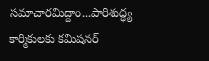సమాచారమిద్దాం...పారిశుద్ధ్య కార్మికులకు కమిషనర్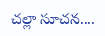చల్లా సూచన....